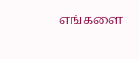எங்களை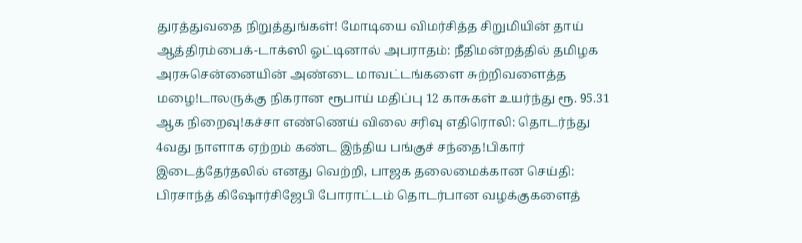துரத்துவதை நிறுத்துங்கள்! மோடியை விமர்சித்த சிறுமியின் தாய் ஆத்திரம்பைக்-டாக்ஸி ஓட்டினால் அபராதம்: நீதிமன்றத்தில் தமிழக அரசுசென்னையின் அண்டை மாவட்டங்களை சுற்றிவளைத்த மழை!டாலருக்கு நிகரான ரூபாய் மதிப்பு 12 காசுகள் உயர்ந்து ரூ. 95.31 ஆக நிறைவு!கச்சா எண்ணெய் விலை சரிவு எதிரொலி: தொடர்ந்து 4வது நாளாக ஏற்றம் கண்ட இந்திய பங்குச் சந்தை!பிகார் இடைத்தேர்தலில் எனது வெற்றி, பாஜக தலைமைக்கான செய்தி: பிரசாந்த் கிஷோர்சிஜேபி போராட்டம் தொடர்பான வழக்குகளைத்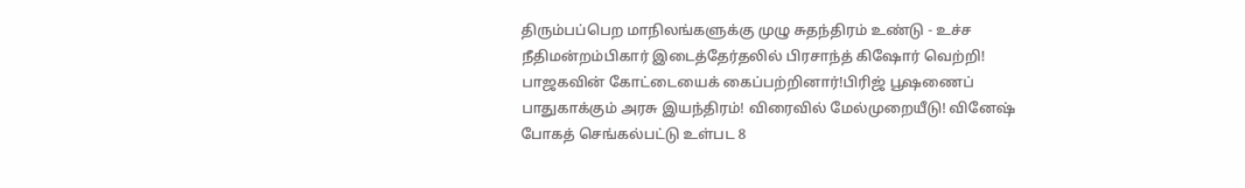திரும்பப்பெற மாநிலங்களுக்கு முழு சுதந்திரம் உண்டு - உச்ச நீதிமன்றம்பிகார் இடைத்தேர்தலில் பிரசாந்த் கிஷோர் வெற்றி! பாஜகவின் கோட்டையைக் கைப்பற்றினார்!பிரிஜ் பூஷணைப் பாதுகாக்கும் அரசு இயந்திரம்! விரைவில் மேல்முறையீடு! வினேஷ் போகத் செங்கல்பட்டு உள்பட 8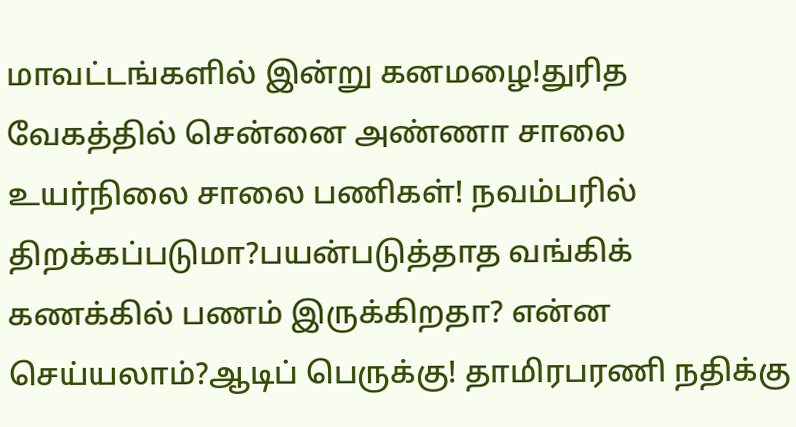மாவட்டங்களில் இன்று கனமழை!துரித வேகத்தில் சென்னை அண்ணா சாலை உயர்நிலை சாலை பணிகள்! நவம்பரில் திறக்கப்படுமா?பயன்படுத்தாத வங்கிக் கணக்கில் பணம் இருக்கிறதா? என்ன செய்யலாம்?ஆடிப் பெருக்கு! தாமிரபரணி நதிக்கு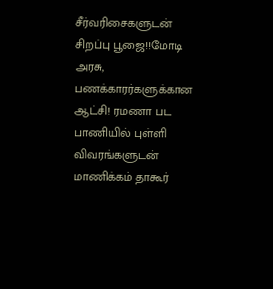சீர்வரிசைகளுடன் சிறப்பு பூஜை!!மோடி அரசு, பணக்காரர்களுக்கான ஆட்சி! ரமணா பட பாணியில் புள்ளி விவரங்களுடன் மாணிக்கம் தாகூர்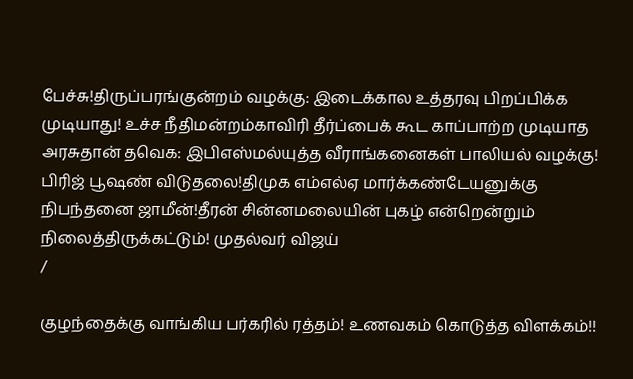பேச்சு!திருப்பரங்குன்றம் வழக்கு: இடைக்கால உத்தரவு பிறப்பிக்க முடியாது! உச்ச நீதிமன்றம்காவிரி தீர்ப்பைக் கூட காப்பாற்ற முடியாத அரசுதான் தவெக: இபிஎஸ்மல்யுத்த வீராங்கனைகள் பாலியல் வழக்கு! பிரிஜ் பூஷண் விடுதலை!திமுக எம்எல்ஏ மார்க்கண்டேயனுக்கு நிபந்தனை ஜாமீன்!தீரன் சின்னமலையின் புகழ் என்றென்றும் நிலைத்திருக்கட்டும்! முதல்வர் விஜய்
/

குழந்தைக்கு வாங்கிய பர்கரில் ரத்தம்! உணவகம் கொடுத்த விளக்கம்!!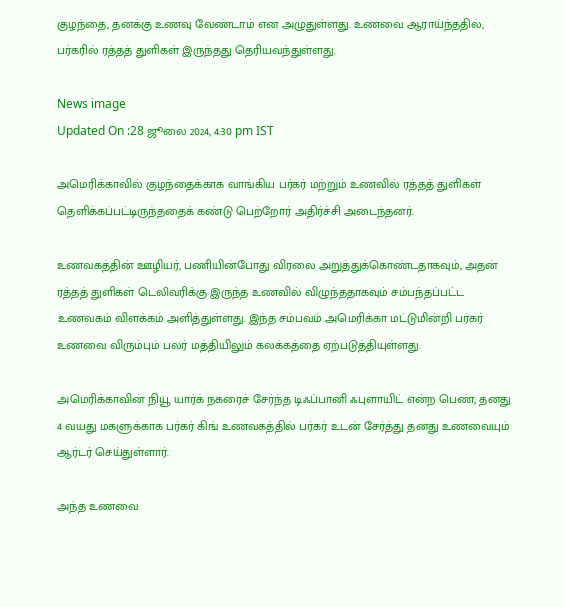குழந்தை, தனக்கு உணவு வேண்டாம் என அழுதுள்ளது. உணவை ஆராய்ந்ததில், பர்கரில் ரத்தத் துளிகள் இருந்தது தெரியவந்துள்ளது.

News image
Updated On :28 ஜூலை 2024, 4:30 pm IST

அமெரிக்காவில் குழந்தைக்காக வாங்கிய பர்கர் மற்றும் உணவில் ரத்தத் துளிகள் தெளிக்கப்பட்டிருந்ததைக் கண்டு பெற்றோர் அதிர்ச்சி அடைந்தனர்.

உணவகத்தின் ஊழியர், பணியின்போது விரலை அறுத்துக்கொண்டதாகவும், அதன் ரத்தத் துளிகள் டெலிவரிக்கு இருந்த உணவில் விழுந்ததாகவும் சம்பந்தப்பட்ட உணவகம் விளக்கம் அளித்துள்ளது. இந்த சம்பவம் அமெரிக்கா மட்டுமின்றி பர்கர் உணவை விரும்பும் பலர் மத்தியிலும் கலக்கத்தை ஏற்படுத்தியுள்ளது.

அமெரிக்காவின் நியூ யார்க் நகரைச் சேர்ந்த டிஃப்பானி ஃபுளாயிட் என்ற பெண், தனது 4 வயது மகளுக்காக பர்கர் கிங் உணவகத்தில் பர்கர் உடன் சேர்த்து தனது உணவையும் ஆர்டர் செய்துள்ளார்.

அந்த உணவை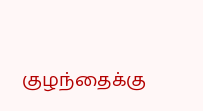குழந்தைக்கு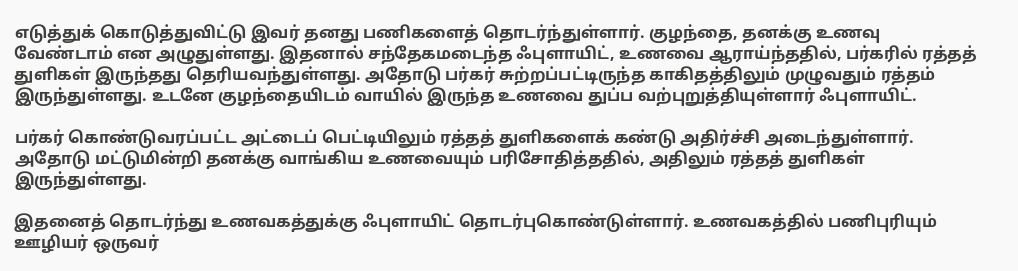எடுத்துக் கொடுத்துவிட்டு இவர் தனது பணிகளைத் தொடர்ந்துள்ளார். குழந்தை, தனக்கு உணவு வேண்டாம் என அழுதுள்ளது. இதனால் சந்தேகமடைந்த ஃபுளாயிட், உணவை ஆராய்ந்ததில், பர்கரில் ரத்தத் துளிகள் இருந்தது தெரியவந்துள்ளது. அதோடு பர்கர் சுற்றப்பட்டிருந்த காகிதத்திலும் முழுவதும் ரத்தம் இருந்துள்ளது. உடனே குழந்தையிடம் வாயில் இருந்த உணவை துப்ப வற்புறுத்தியுள்ளார் ஃபுளாயிட்.

பர்கர் கொண்டுவரப்பட்ட அட்டைப் பெட்டியிலும் ரத்தத் துளிகளைக் கண்டு அதிர்ச்சி அடைந்துள்ளார். அதோடு மட்டுமின்றி தனக்கு வாங்கிய உணவையும் பரிசோதித்ததில், அதிலும் ரத்தத் துளிகள் இருந்துள்ளது.

இதனைத் தொடர்ந்து உணவகத்துக்கு ஃபுளாயிட் தொடர்புகொண்டுள்ளார். உணவகத்தில் பணிபுரியும் ஊழியர் ஒருவர்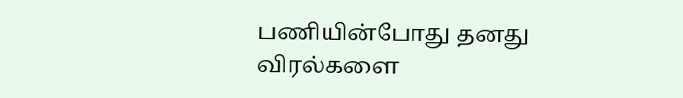பணியின்போது தனது விரல்களை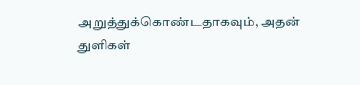அறுத்துக்கொண்டதாகவும், அதன் துளிகள்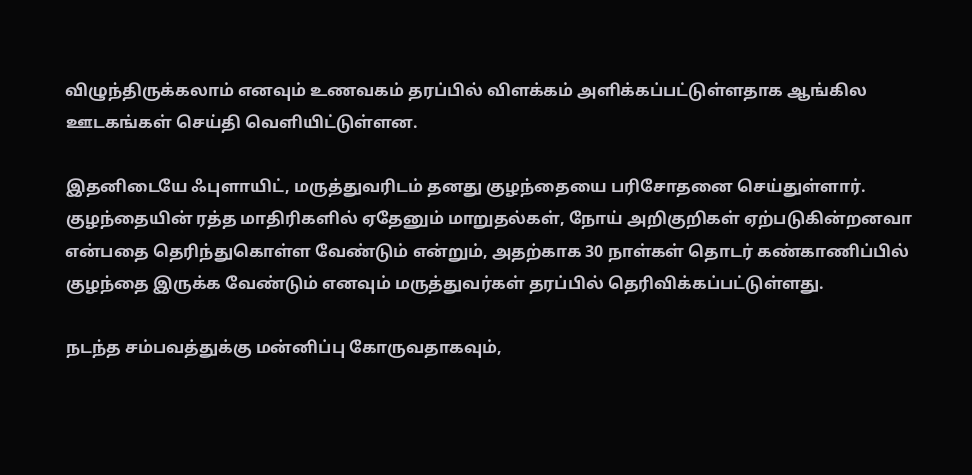விழுந்திருக்கலாம் எனவும் உணவகம் தரப்பில் விளக்கம் அளிக்கப்பட்டுள்ளதாக ஆங்கில ஊடகங்கள் செய்தி வெளியிட்டுள்ளன.

இதனிடையே ஃபுளாயிட், மருத்துவரிடம் தனது குழந்தையை பரிசோதனை செய்துள்ளார். குழந்தையின் ரத்த மாதிரிகளில் ஏதேனும் மாறுதல்கள், நோய் அறிகுறிகள் ஏற்படுகின்றனவா என்பதை தெரிந்துகொள்ள வேண்டும் என்றும், அதற்காக 30 நாள்கள் தொடர் கண்காணிப்பில் குழந்தை இருக்க வேண்டும் எனவும் மருத்துவர்கள் தரப்பில் தெரிவிக்கப்பட்டுள்ளது.

நடந்த சம்பவத்துக்கு மன்னிப்பு கோருவதாகவும்,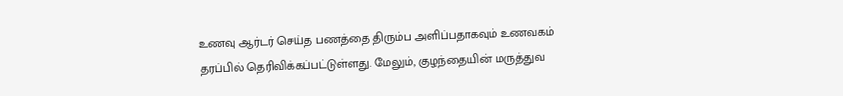உணவு ஆர்டர் செய்த பணத்தை திரும்ப அளிப்பதாகவும் உணவகம் தரப்பில் தெரிவிக்கப்பட்டுள்ளது. மேலும், குழந்தையின் மருத்துவ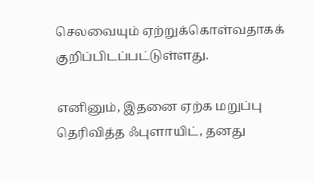செலவையும் ஏற்றுக்கொள்வதாகக் குறிப்பிடப்பட்டுள்ளது.

எனினும், இதனை ஏற்க மறுப்பு தெரிவித்த ஃபுளாயிட், தனது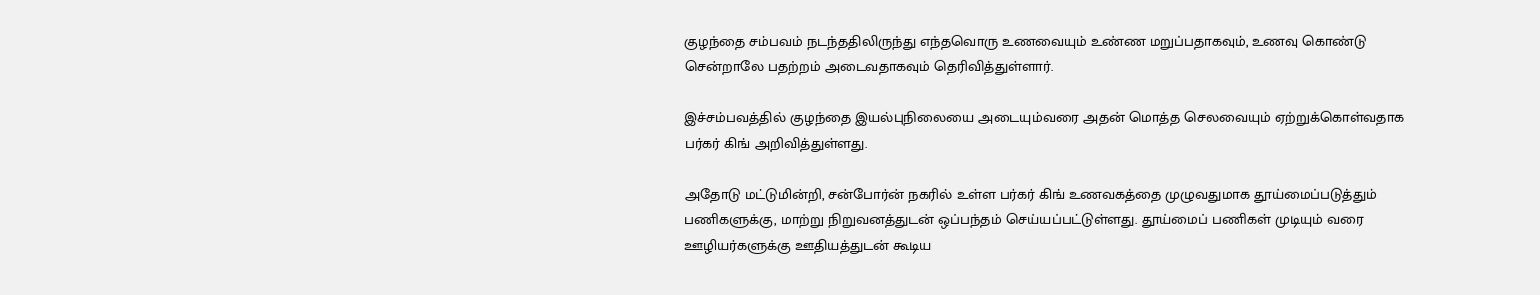குழந்தை சம்பவம் நடந்ததிலிருந்து எந்தவொரு உணவையும் உண்ண மறுப்பதாகவும், உணவு கொண்டு சென்றாலே பதற்றம் அடைவதாகவும் தெரிவித்துள்ளார்.

இச்சம்பவத்தில் குழந்தை இயல்புநிலையை அடையும்வரை அதன் மொத்த செலவையும் ஏற்றுக்கொள்வதாக பர்கர் கிங் அறிவித்துள்ளது.

அதோடு மட்டுமின்றி, சன்போர்ன் நகரில் உள்ள பர்கர் கிங் உணவகத்தை முழுவதுமாக தூய்மைப்படுத்தும் பணிகளுக்கு, மாற்று நிறுவனத்துடன் ஒப்பந்தம் செய்யப்பட்டுள்ளது. தூய்மைப் பணிகள் முடியும் வரை ஊழியர்களுக்கு ஊதியத்துடன் கூடிய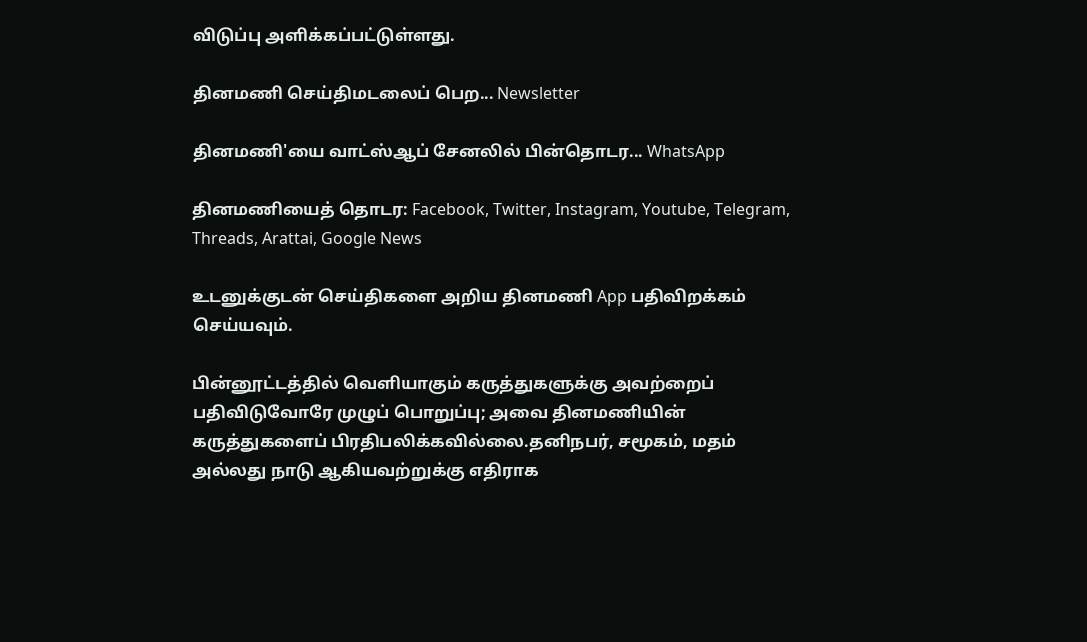விடுப்பு அளிக்கப்பட்டுள்ளது.

தினமணி செய்திமடலைப் பெற... Newsletter

தினமணி'யை வாட்ஸ்ஆப் சேனலில் பின்தொடர... WhatsApp

தினமணியைத் தொடர: Facebook, Twitter, Instagram, Youtube, Telegram, Threads, Arattai, Google News

உடனுக்குடன் செய்திகளை அறிய தினமணி App பதிவிறக்கம் செய்யவும்.

பின்னூட்டத்தில் வெளியாகும் கருத்துகளுக்கு அவற்றைப் பதிவிடுவோரே முழுப் பொறுப்பு; அவை தினமணியின் கருத்துகளைப் பிரதிபலிக்கவில்லை.தனிநபர், சமூகம், மதம் அல்லது நாடு ஆகியவற்றுக்கு எதிராக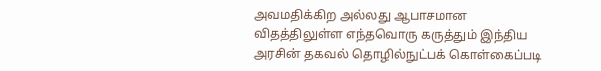அவமதிக்கிற அல்லது ஆபாசமான விதத்திலுள்ள எந்தவொரு கருத்தும் இந்திய அரசின் தகவல் தொழில்நுட்பக் கொள்கைப்படி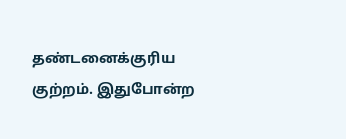தண்டனைக்குரிய குற்றம். இதுபோன்ற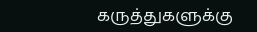கருத்துகளுக்கு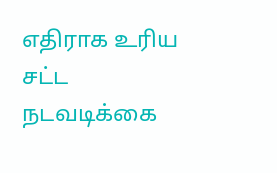எதிராக உரிய சட்ட நடவடிக்கை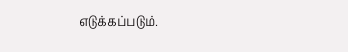எடுக்கப்படும்.